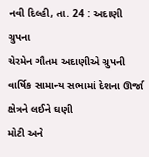નવી દિલ્હી, તા. 24 : અદાણી ગ્રુપના
ચેરમેન ગૌતમ અદાણીએ ગ્રુપની વાર્ષિક સામાન્ય સભામાં દેશના ઊર્જા ક્ષેત્રને લઈને ઘણી
મોટી અને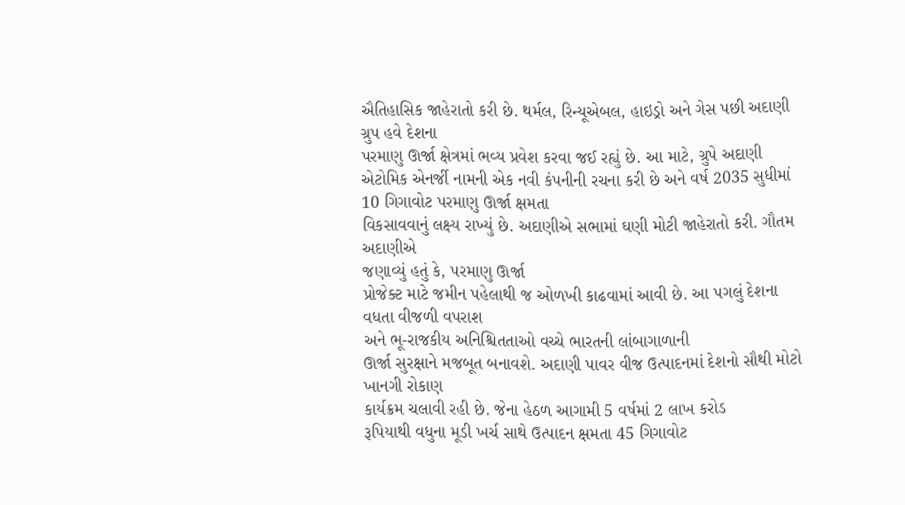ઐતિહાસિક જાહેરાતો કરી છે. થર્મલ, રિન્યૂએબલ, હાઇડ્રો અને ગેસ પછી અદાણી ગ્રુપ હવે દેશના
પરમાણુ ઊર્જા ક્ષેત્રમાં ભવ્ય પ્રવેશ કરવા જઈ રહ્યું છે. આ માટે, ગ્રુપે અદાણી એટોમિક એનર્જી નામની એક નવી કંપનીની રચના કરી છે અને વર્ષ 2035 સુધીમાં 10 ગિગાવોટ પરમાણુ ઊર્જા ક્ષમતા
વિકસાવવાનું લક્ષ્ય રાખ્યું છે. અદાણીએ સભામાં ઘણી મોટી જાહેરાતો કરી. ગૌતમ અદાણીએ
જણાવ્યું હતું કે, પરમાણુ ઊર્જા
પ્રોજેક્ટ માટે જમીન પહેલાથી જ ઓળખી કાઢવામાં આવી છે. આ પગલું દેશના વધતા વીજળી વપરાશ
અને ભૂ-રાજકીય અનિશ્ચિતતાઓ વચ્ચે ભારતની લાંબાગાળાની
ઊર્જા સુરક્ષાને મજબૂત બનાવશે. અદાણી પાવર વીજ ઉત્પાદનમાં દેશનો સૌથી મોટો ખાનગી રોકાણ
કાર્યક્રમ ચલાવી રહી છે. જેના હેઠળ આગામી 5 વર્ષમાં 2 લાખ કરોડ
રૂપિયાથી વધુના મૂડી ખર્ચ સાથે ઉત્પાદન ક્ષમતા 45 ગિગાવોટ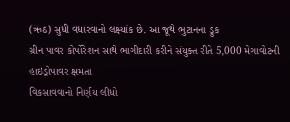(ઋઠ) સુધી વધારવાનો લક્ષ્યાંક છે. આ જૂથે ભુટાનના ડ્રુક
ગ્રીન પાવર કોર્પોરેશન સાથે ભાગીદારી કરીને સંયુક્ત રીતે 5,000 મેગાવોટની હાઇડ્રોપાવર ક્ષમતા
વિકસાવવાનો નિર્ણય લીધો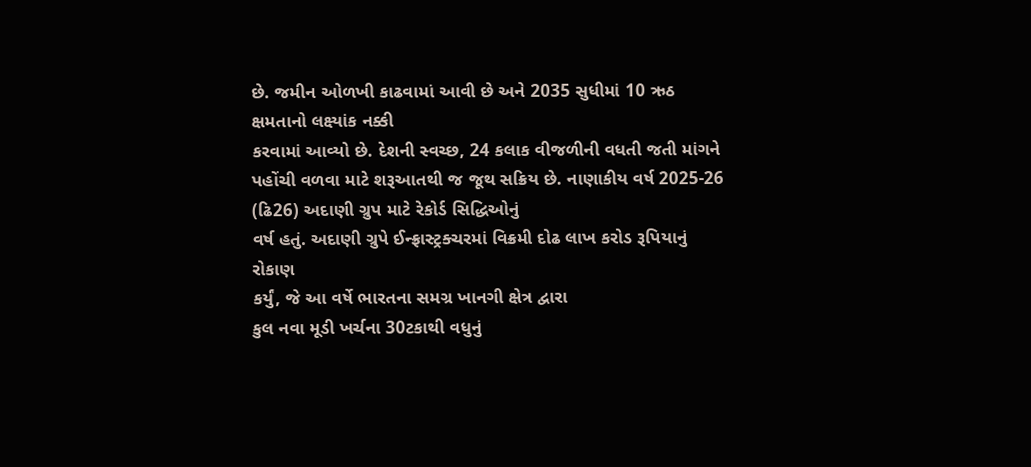છે. જમીન ઓળખી કાઢવામાં આવી છે અને 2035 સુધીમાં 10 ઋઠ ક્ષમતાનો લક્ષ્યાંક નક્કી
કરવામાં આવ્યો છે. દેશની સ્વચ્છ, 24 કલાક વીજળીની વધતી જતી માંગને
પહોંચી વળવા માટે શરૂઆતથી જ જૂથ સક્રિય છે. નાણાકીય વર્ષ 2025-26 (ઢિ26) અદાણી ગ્રુપ માટે રેકોર્ડ સિદ્ધિઓનું
વર્ષ હતું. અદાણી ગ્રુપે ઈન્ફ્રાસ્ટ્રક્ચરમાં વિક્રમી દોઢ લાખ કરોડ રૂપિયાનું રોકાણ
કર્યું, જે આ વર્ષે ભારતના સમગ્ર ખાનગી ક્ષેત્ર દ્વારા
કુલ નવા મૂડી ખર્ચના 30ટકાથી વધુનું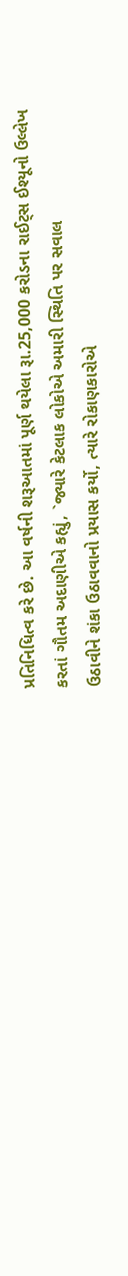પ્રતિનિધિત્વ કરે છે. આ વર્ષની શરૂઆતમાં પૂર્ણ થયેલા રૂા.25,000 કરોડના રાઈટ્સ ઈશ્યૂનો ઉલ્લેખ
કરતાં ગૌતમ અદાણીએ કહ્યું, `જ્યારે કેટલાક લોકોએ અમારી સ્થિતિ પર સવાલ
ઉઠાવીને શંકા ઉઠાવવાનો પ્રયાસ કર્યો, ત્યારે રોકાણકારોએ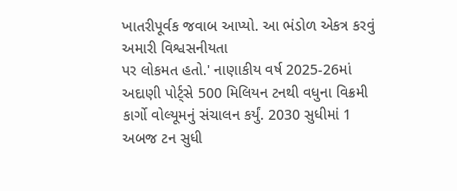ખાતરીપૂર્વક જવાબ આપ્યો. આ ભંડોળ એકત્ર કરવું અમારી વિશ્વસનીયતા
પર લોકમત હતો.' નાણાકીય વર્ષ 2025-26માં અદાણી પોર્ટ્સે 500 મિલિયન ટનથી વધુના વિક્રમી
કાર્ગો વોલ્યૂમનું સંચાલન કર્યું. 2030 સુધીમાં 1 અબજ ટન સુધી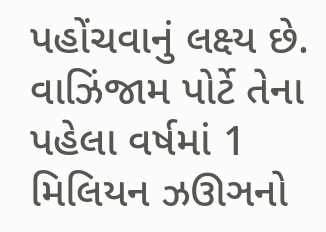પહોંચવાનું લક્ષ્ય છે. વાઝિંજામ પોર્ટે તેના પહેલા વર્ષમાં 1 મિલિયન ઝઊઞનો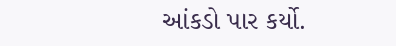આંકડો પાર કર્યો.